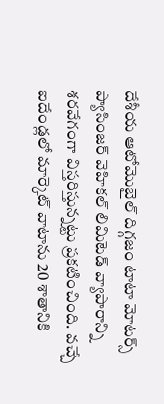దేశీయ ఆటోమొబైల్ దిగ్గజం టాటా మోటర్స్ ప్యాసింజర్ వెహికల్ లిమిటెడ్ వ్యాపారాన్ని శరవేగంగా విస్తరిస్తున్నట్టు ప్రకటించింది. వచ్చే ఐదేండ్లలో మార్కెట్ వాటాను 20 శాతానికి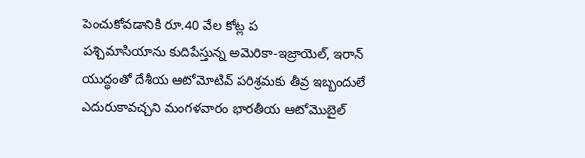పెంచుకోవడానికి రూ.40 వేల కోట్ల ప
పశ్చిమాసియాను కుదిపేస్తున్న అమెరికా-ఇజ్రాయెల్, ఇరాన్ యుద్ధంతో దేశీయ ఆటోమోటివ్ పరిశ్రమకు తీవ్ర ఇబ్బందులే ఎదురుకావచ్చని మంగళవారం భారతీయ ఆటోమొబైల్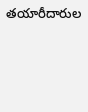తయారీదారుల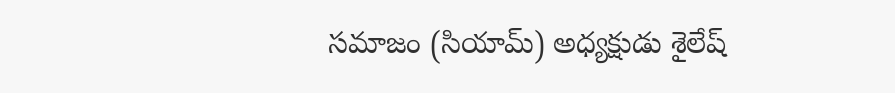సమాజం (సియామ్) అధ్యక్షుడు శైలేష్